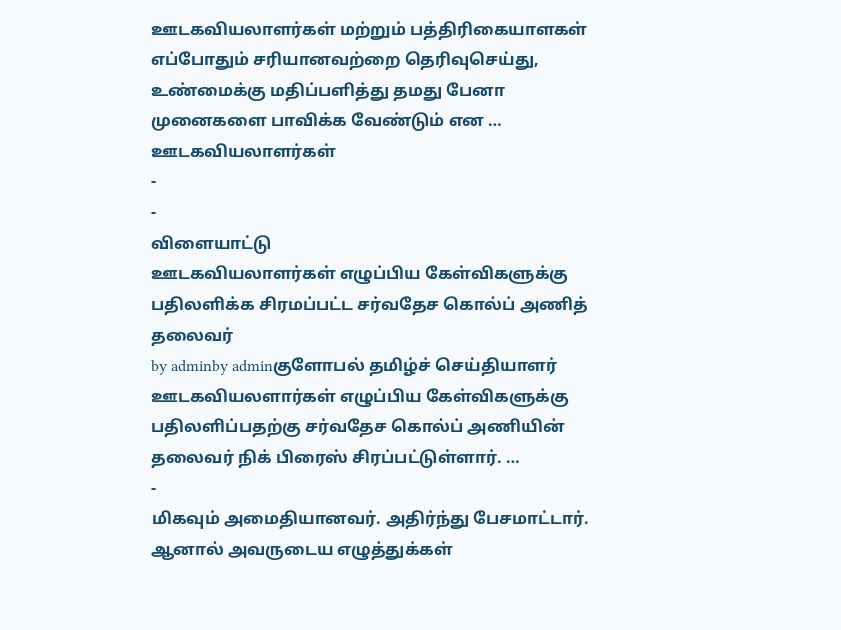ஊடகவியலாளர்கள் மற்றும் பத்திரிகையாளகள் எப்போதும் சரியானவற்றை தெரிவுசெய்து, உண்மைக்கு மதிப்பளித்து தமது பேனா முனைகளை பாவிக்க வேண்டும் என …
ஊடகவியலாளர்கள்
-
-
விளையாட்டு
ஊடகவியலாளர்கள் எழுப்பிய கேள்விகளுக்கு பதிலளிக்க சிரமப்பட்ட சர்வதேச கொல்ப் அணித் தலைவர்
by adminby adminகுளோபல் தமிழ்ச் செய்தியாளர் ஊடகவியலளார்கள் எழுப்பிய கேள்விகளுக்கு பதிலளிப்பதற்கு சர்வதேச கொல்ப் அணியின் தலைவர் நிக் பிரைஸ் சிரப்பட்டுள்ளார். …
-
மிகவும் அமைதியானவர். அதிர்ந்து பேசமாட்டார். ஆனால் அவருடைய எழுத்துக்கள்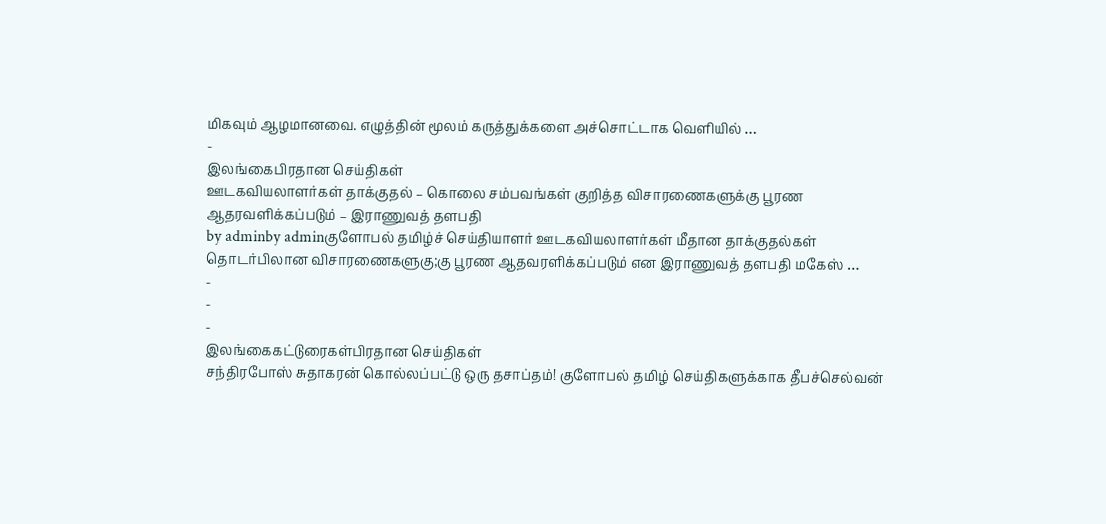மிகவும் ஆழமானவை. எழுத்தின் மூலம் கருத்துக்களை அச்சொட்டாக வெளியில் …
-
இலங்கைபிரதான செய்திகள்
ஊடகவியலாளர்கள் தாக்குதல் – கொலை சம்பவங்கள் குறித்த விசாரணைகளுக்கு பூரண ஆதரவளிக்கப்படும் – இராணுவத் தளபதி
by adminby adminகுளோபல் தமிழ்ச் செய்தியாளர் ஊடகவியலாளர்கள் மீதான தாக்குதல்கள் தொடர்பிலான விசாரணைகளுகு;கு பூரண ஆதவரளிக்கப்படும் என இராணுவத் தளபதி மகேஸ் …
-
-
-
இலங்கைகட்டுரைகள்பிரதான செய்திகள்
சந்திரபோஸ் சுதாகரன் கொல்லப்பட்டு ஒரு தசாப்தம்! குளோபல் தமிழ் செய்திகளுக்காக தீபச்செல்வன்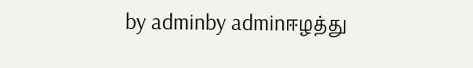by adminby adminஈழத்து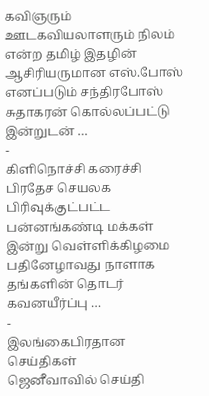கவிஞரும் ஊடகவியலாளரும் நிலம் என்ற தமிழ் இதழின் ஆசிரியருமான எஸ்.போஸ் எனப்படும் சந்திரபோஸ் சுதாகரன் கொல்லப்பட்டு இன்றுடன் …
-
கிளிநொச்சி கரைச்சி பிரதேச செயலக பிரிவுக்குட்பட்ட பன்னங்கண்டி மக்கள் இன்று வெள்ளிக்கிழமை பதினேழாவது நாளாக தங்களின் தொடர் கவனயீர்ப்பு …
-
இலங்கைபிரதான செய்திகள்
ஜெனீவாவில் செய்தி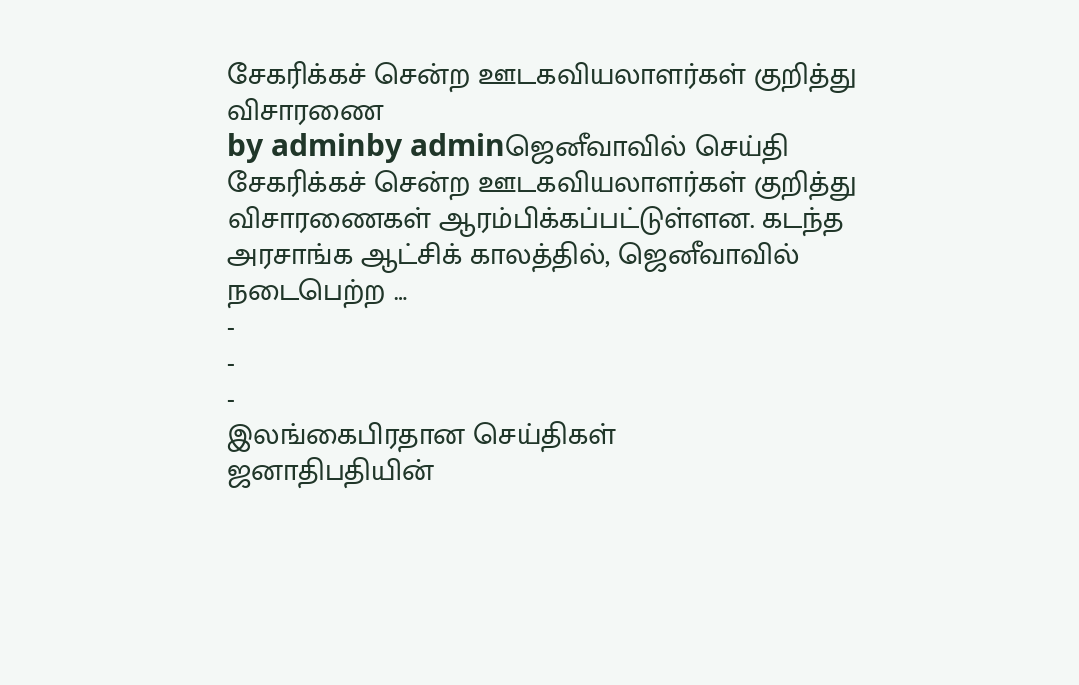சேகரிக்கச் சென்ற ஊடகவியலாளர்கள் குறித்து விசாரணை
by adminby adminஜெனீவாவில் செய்தி சேகரிக்கச் சென்ற ஊடகவியலாளர்கள் குறித்து விசாரணைகள் ஆரம்பிக்கப்பட்டுள்ளன. கடந்த அரசாங்க ஆட்சிக் காலத்தில், ஜெனீவாவில் நடைபெற்ற …
-
-
-
இலங்கைபிரதான செய்திகள்
ஜனாதிபதியின்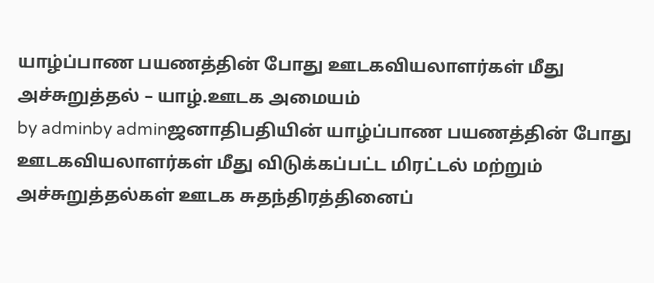யாழ்ப்பாண பயணத்தின் போது ஊடகவியலாளர்கள் மீது அச்சுறுத்தல் – யாழ்.ஊடக அமையம்
by adminby adminஜனாதிபதியின் யாழ்ப்பாண பயணத்தின் போது ஊடகவியலாளர்கள் மீது விடுக்கப்பட்ட மிரட்டல் மற்றும் அச்சுறுத்தல்கள் ஊடக சுதந்திரத்தினைப்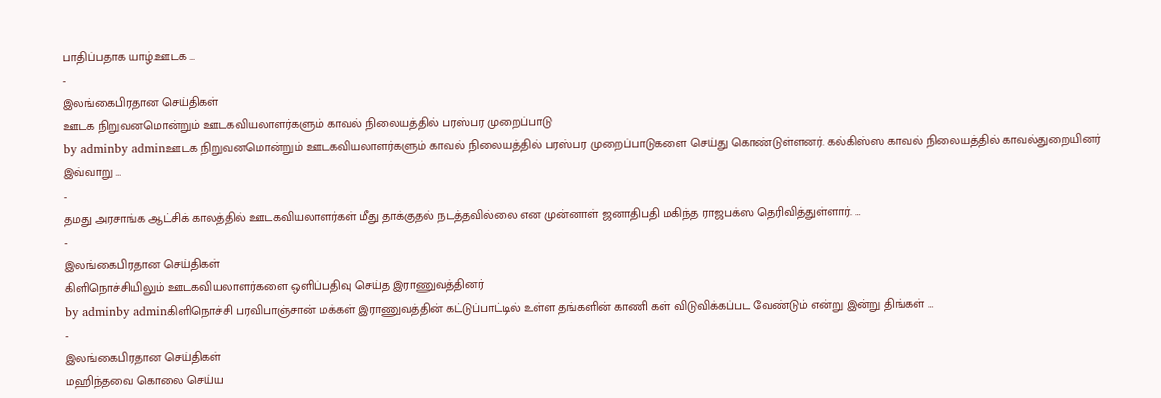பாதிப்பதாக யாழ்.ஊடக …
-
இலங்கைபிரதான செய்திகள்
ஊடக நிறுவனமொன்றும் ஊடகவியலாளர்களும் காவல் நிலையத்தில் பரஸ்பர முறைப்பாடு
by adminby adminஊடக நிறுவனமொன்றும் ஊடகவியலாளர்களும் காவல் நிலையத்தில் பரஸ்பர முறைப்பாடுகளை செய்து கொண்டுள்ளனர். கல்கிஸ்ஸ காவல் நிலையத்தில் காவல்துறையினர் இவ்வாறு …
-
தமது அரசாங்க ஆட்சிக் காலத்தில் ஊடகவியலாளர்கள் மீது தாக்குதல் நடத்தவில்லை என முன்னாள் ஜனாதிபதி மகிந்த ராஜபக்ஸ தெரிவித்துள்ளார். …
-
இலங்கைபிரதான செய்திகள்
கிளிநொச்சியிலும் ஊடகவியலாளர்களை ஒளிப்பதிவு செய்த இராணுவத்தினர்
by adminby adminகிளிநொச்சி பரவிபாஞ்சான் மக்கள் இராணுவத்தின் கட்டுப்பாட்டில் உள்ள தங்களின் காணி கள் விடுவிக்கப்பட வேண்டும் என்று இன்று திங்கள் …
-
இலங்கைபிரதான செய்திகள்
மஹிந்தவை கொலை செய்ய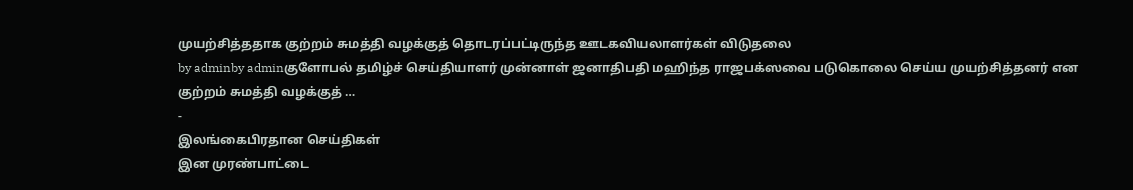முயற்சித்ததாக குற்றம் சுமத்தி வழக்குத் தொடரப்பட்டிருந்த ஊடகவியலாளர்கள் விடுதலை
by adminby adminகுளோபல் தமிழ்ச் செய்தியாளர் முன்னாள் ஜனாதிபதி மஹிந்த ராஜபக்ஸவை படுகொலை செய்ய முயற்சித்தனர் என குற்றம் சுமத்தி வழக்குத் …
-
இலங்கைபிரதான செய்திகள்
இன முரண்பாட்டை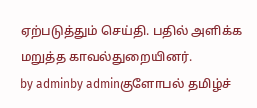ஏற்படுத்தும் செய்தி. பதில் அளிக்க மறுத்த காவல்துறையினர்.
by adminby adminகுளோபல் தமிழ்ச்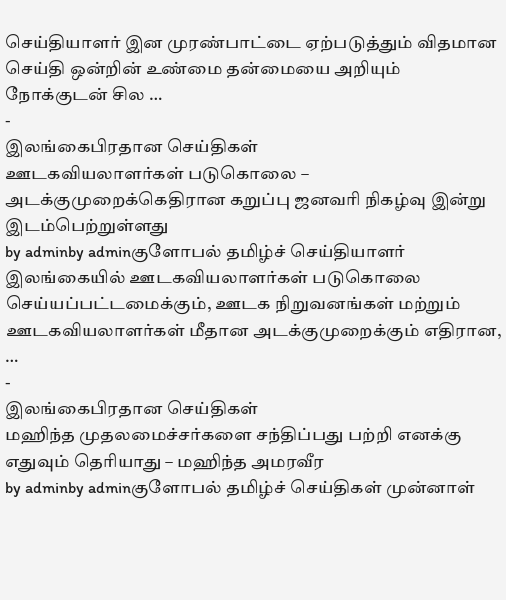செய்தியாளர் இன முரண்பாட்டை ஏற்படுத்தும் விதமான செய்தி ஒன்றின் உண்மை தன்மையை அறியும் நோக்குடன் சில …
-
இலங்கைபிரதான செய்திகள்
ஊடகவியலாளர்கள் படுகொலை – அடக்குமுறைக்கெதிரான கறுப்பு ஜனவரி நிகழ்வு இன்று இடம்பெற்றுள்ளது
by adminby adminகுளோபல் தமிழ்ச் செய்தியாளர் இலங்கையில் ஊடகவியலாளர்கள் படுகொலை செய்யப்பட்டமைக்கும், ஊடக நிறுவனங்கள் மற்றும் ஊடகவியலாளர்கள் மீதான அடக்குமுறைக்கும் எதிரான, …
-
இலங்கைபிரதான செய்திகள்
மஹிந்த முதலமைச்சர்களை சந்திப்பது பற்றி எனக்கு எதுவும் தெரியாது – மஹிந்த அமரவீர
by adminby adminகுளோபல் தமிழ்ச் செய்திகள் முன்னாள்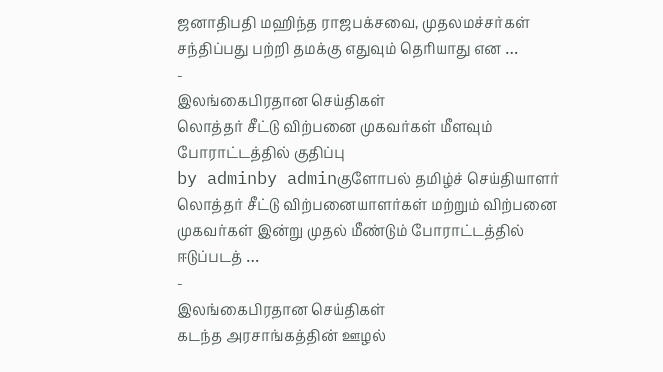ஜனாதிபதி மஹிந்த ராஜபக்சவை, முதலமச்சர்கள் சந்திப்பது பற்றி தமக்கு எதுவும் தெரியாது என …
-
இலங்கைபிரதான செய்திகள்
லொத்தர் சீட்டு விற்பனை முகவர்கள் மீளவும் போராட்டத்தில் குதிப்பு
by adminby adminகுளோபல் தமிழ்ச் செய்தியாளர் லொத்தர் சீட்டு விற்பனையாளர்கள் மற்றும் விற்பனை முகவர்கள் இன்று முதல் மீண்டும் போராட்டத்தில் ஈடுப்படத் …
-
இலங்கைபிரதான செய்திகள்
கடந்த அரசாங்கத்தின் ஊழல்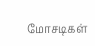மோசடிகள்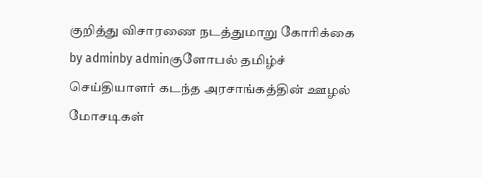குறித்து விசாரணை நடத்துமாறு கோரிக்கை
by adminby adminகுளோபல் தமிழ்ச் செய்தியாளர் கடந்த அரசாங்கத்தின் ஊழல் மோசடிகள்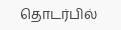தொடர்பில்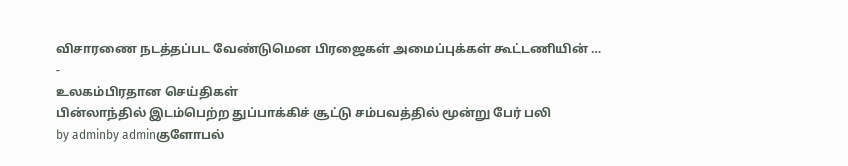விசாரணை நடத்தப்பட வேண்டுமென பிரஜைகள் அமைப்புக்கள் கூட்டணியின் …
-
உலகம்பிரதான செய்திகள்
பின்லாந்தில் இடம்பெற்ற துப்பாக்கிச் சூட்டு சம்பவத்தில் மூன்று பேர் பலி
by adminby adminகுளோபல்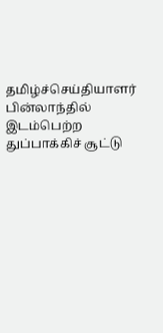தமிழ்ச்செய்தியாளர் பின்லாந்தில் இடம்பெற்ற துப்பாக்கிச் சூட்டு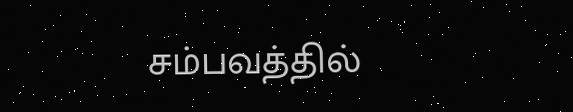சம்பவத்தில்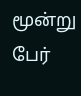மூன்று பேர்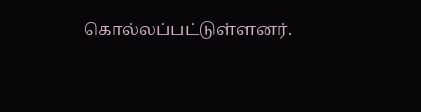கொல்லப்பட்டுள்ளனர்.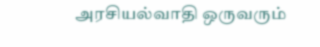அரசியல்வாதி ஒருவரும்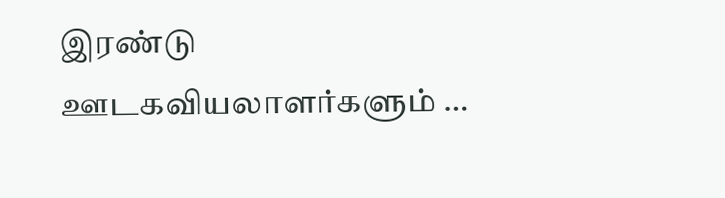இரண்டு ஊடகவியலாளர்களும் …